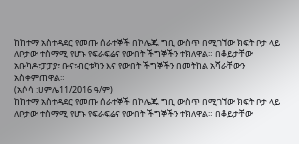ከከተማ አስተዳደር የመጡ ሰራተኞች በኮሌጁ ግቢ ውስጥ በሚገኘው ክፍት ቦታ ላይ ለቦታው ተስማሚ የሆኑ የፍራፍሬና የውበት ችግኞችን ተክለዋል። በቆይታቸው አቡካዶ፣ፓፓያ፣ ቡና፣ብርቱካን እና የውበት ችግኞችን በመትከል አሻራቸውን አስቀምጠዋል።
(አሶሳ :ሀምሌ11/2016 ዓ/ም)
ከከተማ አስተዳደር የመጡ ሰራተኞች በኮሌጁ ግቢ ውስጥ በሚገኘው ክፍት ቦታ ላይ ለቦታው ተስማሚ የሆኑ የፍራፍሬና የውበት ችግኞችን ተክለዋል። በቆይታቸው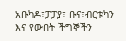አቡካዶ፣ፓፓያ፣ ቡና፣ብርቱካን እና የውበት ችግኞችን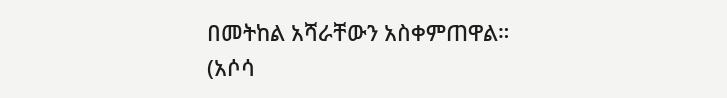በመትከል አሻራቸውን አስቀምጠዋል።
(አሶሳ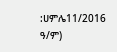:ሀምሌ11/2016 ዓ/ም)